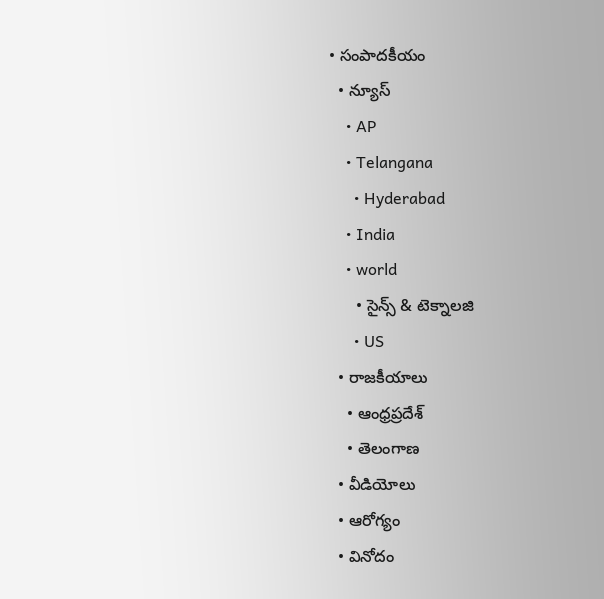• సంపాదకీయం
  • న్యూస్
    • AP
    • Telangana
      • Hyderabad
    • India
    • world
      • సైన్స్ & టెక్నాలజి
      • US
  • రాజకీయాలు
    • ఆంధ్రప్రదేశ్
    • తెలంగాణ
  • వీడియోలు
  • ఆరోగ్యం
  • వినోదం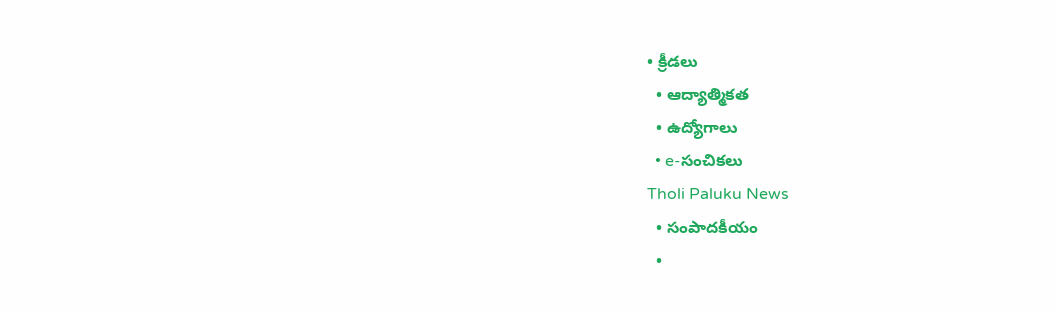• క్రీడలు
  • ఆద్యాత్మికత
  • ఉద్యోగాలు
  • e-సంచికలు
Tholi Paluku News
  • సంపాదకీయం
  •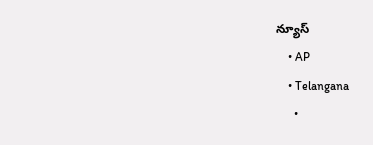న్యూస్
    • AP
    • Telangana
      •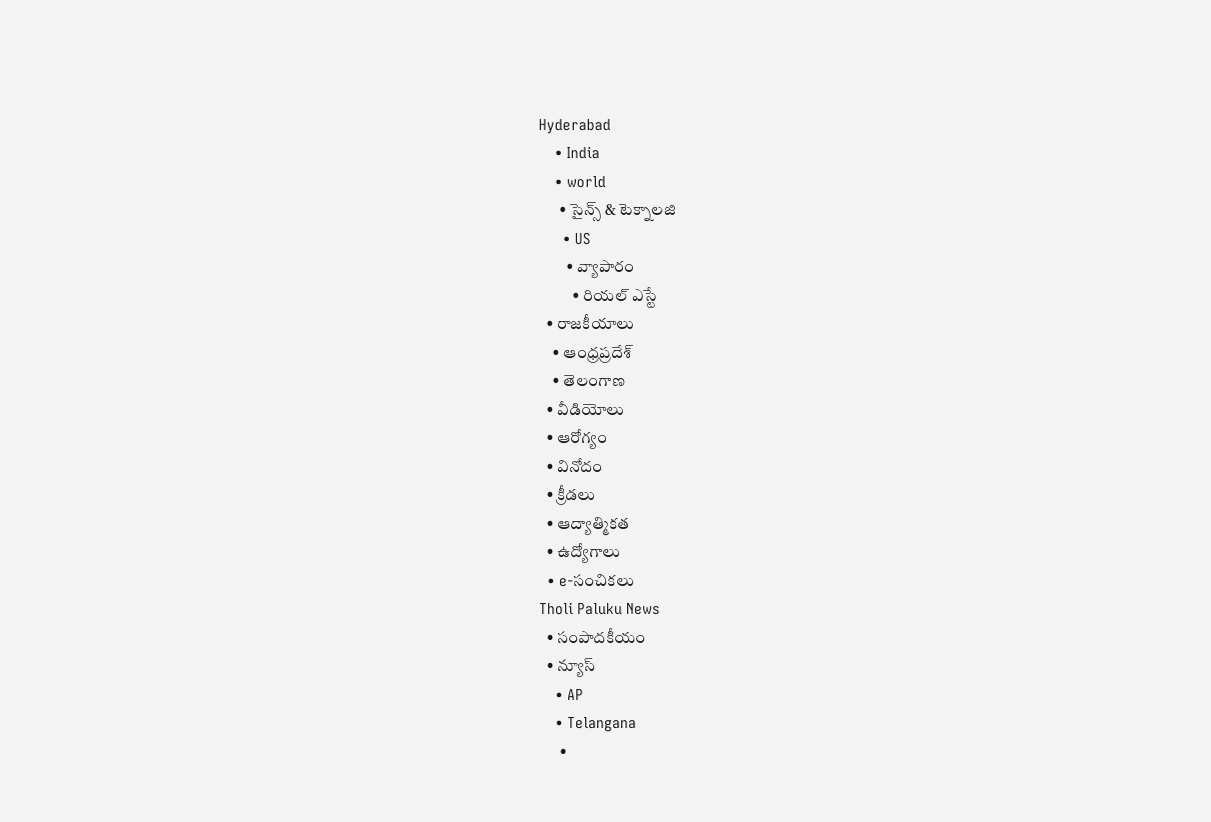Hyderabad
    • India
    • world
      • సైన్స్ & టెక్నాలజి
      • US
        • వ్యాపారం
          • రియల్ ఎస్టే
  • రాజకీయాలు
    • ఆంధ్రప్రదేశ్
    • తెలంగాణ
  • వీడియోలు
  • ఆరోగ్యం
  • వినోదం
  • క్రీడలు
  • ఆద్యాత్మికత
  • ఉద్యోగాలు
  • e-సంచికలు
Tholi Paluku News
  • సంపాదకీయం
  • న్యూస్
    • AP
    • Telangana
      •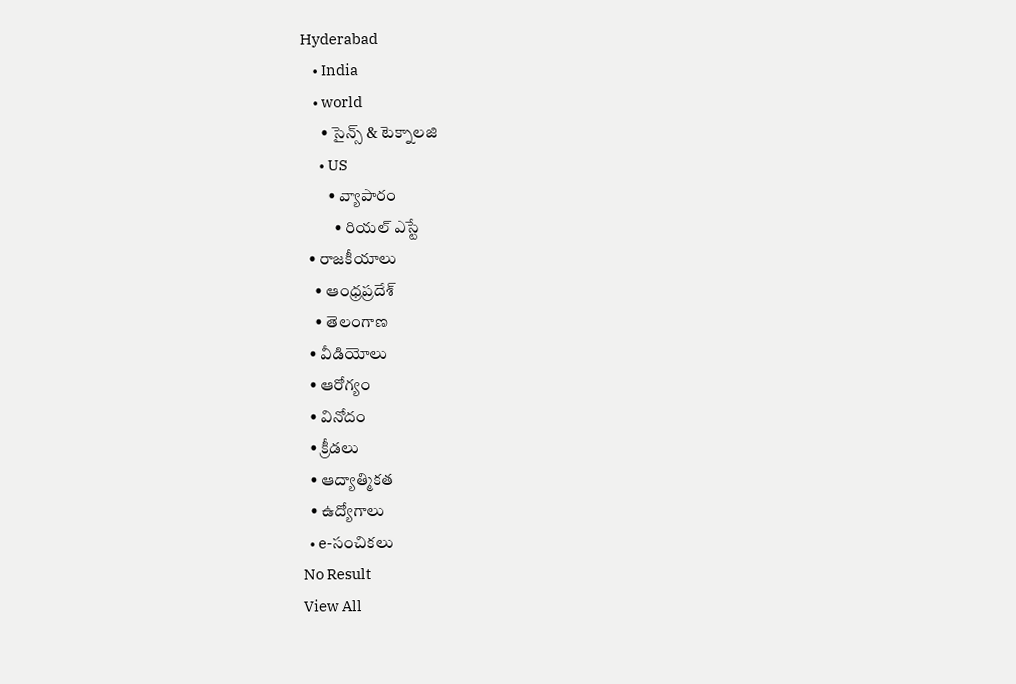Hyderabad
    • India
    • world
      • సైన్స్ & టెక్నాలజి
      • US
        • వ్యాపారం
          • రియల్ ఎస్టే
  • రాజకీయాలు
    • ఆంధ్రప్రదేశ్
    • తెలంగాణ
  • వీడియోలు
  • ఆరోగ్యం
  • వినోదం
  • క్రీడలు
  • ఆద్యాత్మికత
  • ఉద్యోగాలు
  • e-సంచికలు
No Result
View All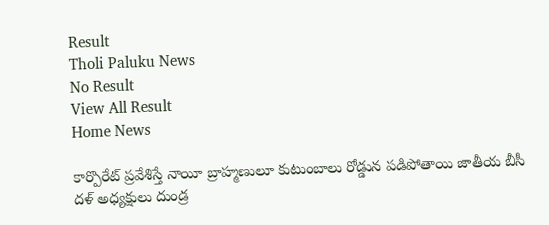Result
Tholi Paluku News
No Result
View All Result
Home News

కార్పొరేట్ ప్రవేశిస్తే నాయీ బ్రాహ్మణులూ కుటుంబాలు రోడ్డున పడిపోతాయి జాతీయ బీసీ దళ్ అధ్యక్షులు దుండ్ర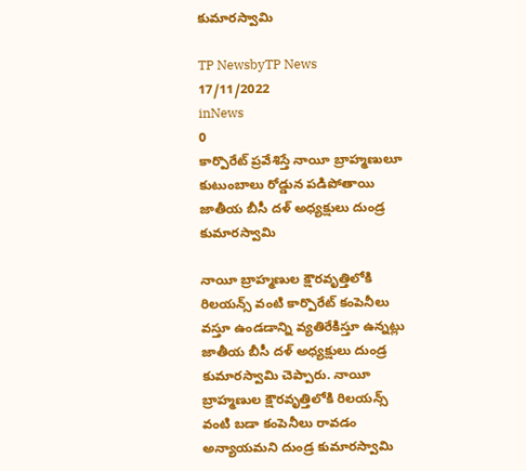కుమారస్వామి

TP NewsbyTP News
17/11/2022
inNews
0
కార్పొరేట్ ప్రవేశిస్తే నాయీ బ్రాహ్మణులూ కుటుంబాలు రోడ్డున పడిపోతాయి జాతీయ బీసీ దళ్ అధ్యక్షులు దుండ్ర కుమారస్వామి

నాయీ బ్రాహ్మణుల క్షౌరవృత్తిలోకి రిలయన్స్‌ వంటి కార్పొరేట్ కంపెనీలు వస్తూ ఉండడాన్ని వ్యతిరేకిస్తూ ఉన్నట్లు జాతీయ బీసీ దళ్ అధ్యక్షులు దుండ్ర కుమారస్వామి చెప్పారు. నాయీ బ్రాహ్మణుల క్షౌరవృత్తిలోకి రిలయన్స్‌ వంటి బడా కంపెనీలు రావడం అన్యాయమని దుండ్ర కుమారస్వామి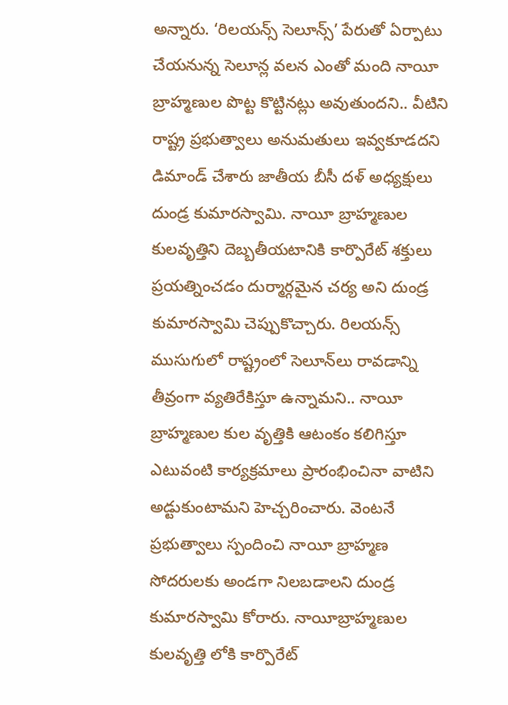అన్నారు. ‘రిలయన్స్‌ సెలూన్స్‌’ పేరుతో ఏర్పాటు చేయనున్న సెలూన్ల వలన ఎంతో మంది నాయీ బ్రాహ్మణుల పొట్ట కొట్టినట్లు అవుతుందని.. వీటిని రాష్ట్ర ప్రభుత్వాలు అనుమతులు ఇవ్వకూడదని డిమాండ్ చేశారు జాతీయ బీసీ దళ్ అధ్యక్షులు దుండ్ర కుమారస్వామి. నాయీ బ్రాహ్మణుల కులవృత్తిని దెబ్బతీయటానికి కార్పొరేట్‌ శక్తులు ప్రయత్నించడం దుర్మార్గమైన చర్య అని దుండ్ర కుమారస్వామి చెప్పుకొచ్చారు. రిలయన్స్‌ ముసుగులో రాష్ట్రంలో సెలూన్‌లు రావడాన్ని తీవ్రంగా వ్యతిరేకిస్తూ ఉన్నామని.. నాయీ బ్రాహ్మణుల కుల వృత్తికి ఆటంకం కలిగిస్తూ ఎటువంటి కార్యక్రమాలు ప్రారంభించినా వాటిని అడ్టుకుంటామని హెచ్చరించారు. వెంటనే ప్రభుత్వాలు స్పందించి నాయీ బ్రాహ్మణ సోదరులకు అండగా నిలబడాలని దుండ్ర కుమారస్వామి కోరారు. నాయీబ్రాహ్మణుల కులవృత్తి లోకి కార్పొరేట్‌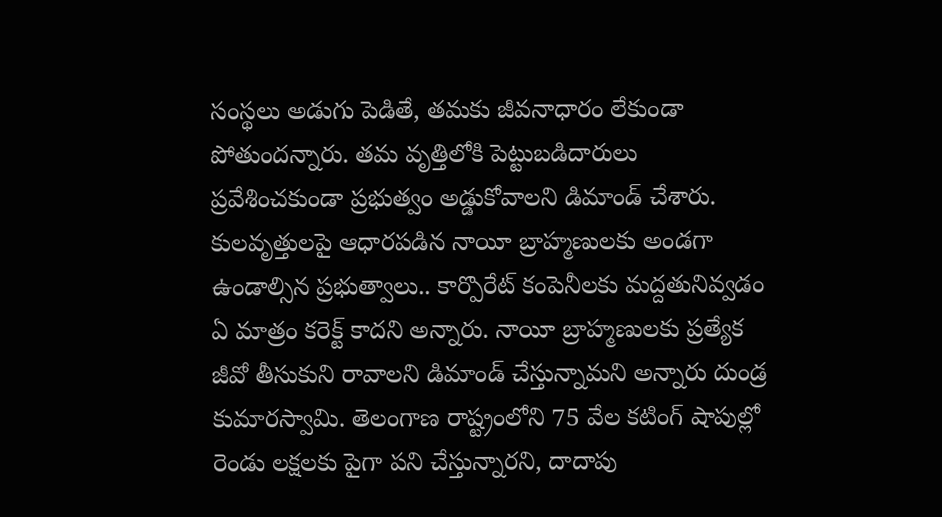సంస్థలు అడుగు పెడితే, తమకు జీవనాధారం లేకుండా పోతుందన్నారు. తమ వృత్తిలోకి పెట్టుబడిదారులు ప్రవేశించకుండా ప్రభుత్వం అడ్డుకోవాలని డిమాండ్‌ చేశారు. కులవృత్తులపై ఆధారపడిన నాయీ బ్రాహ్మణులకు అండగా ఉండాల్సిన ప్రభుత్వాలు.. కార్పొరేట్ కంపెనీలకు మద్దతునివ్వడం ఏ మాత్రం కరెక్ట్ కాదని అన్నారు. నాయీ బ్రాహ్మణులకు ప్రత్యేక జీవో తీసుకుని రావాలని డిమాండ్ చేస్తున్నామని అన్నారు దుండ్ర కుమారస్వామి. తెలంగాణ రాష్ట్రంలోని 75 వేల కటింగ్ షాపుల్లో రెండు లక్షలకు పైగా పని చేస్తున్నారని, దాదాపు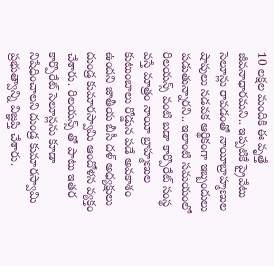10 లక్షల మందికి ఈ వృత్తే జీవనాధారమని.. ఇప్పటికే ప్రైవేటు సెలూన్లు రావడంతో నాయీబ్రాహ్మణుల షాపులు నడవక ఆర్థికంగా ఇబ్బందులు పడుతున్నారని.. ఇలాంటి సమయంలో రిలయన్స్ వంటి బడా కార్పొరేట్ సంస్థ వస్తే మాత్రం నాయీ బ్రాహ్మణుల కుటుంబాలు రోడ్డున పడే అవకాశం ఉందని జాతీయ బీసీ దళ్ అధ్యక్షులు దుండ్ర కుమారస్వామి ఆందోళన వ్యక్తం చేశారు. రిలయన్స్ తో పాటు ఇతర కార్పొరేట్ సెలూన్లను కూడా నిషేధించాలని దుండ్ర కుమారస్వామి ప్రభుత్వాన్ని విజ్ఞప్తి చేశారు.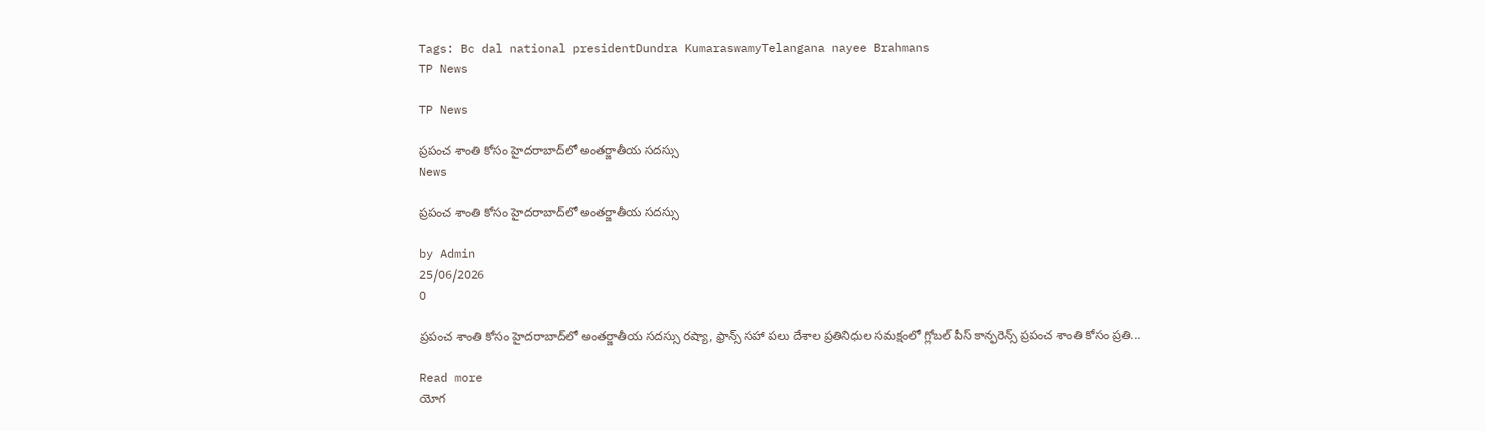Tags: Bc dal national presidentDundra KumaraswamyTelangana nayee Brahmans
TP News

TP News

ప్రపంచ శాంతి కోసం హైదరాబాద్‌లో అంతర్జాతీయ సదస్సు
News

ప్రపంచ శాంతి కోసం హైదరాబాద్‌లో అంతర్జాతీయ సదస్సు

by Admin
25/06/2026
0

ప్రపంచ శాంతి కోసం హైదరాబాద్‌లో అంతర్జాతీయ సదస్సు రష్యా, ఫ్రాన్స్ సహా పలు దేశాల ప్రతినిధుల సమక్షంలో గ్లోబల్ పీస్ కాన్ఫరెన్స్ ప్రపంచ శాంతి కోసం ప్రతి...

Read more
యోగ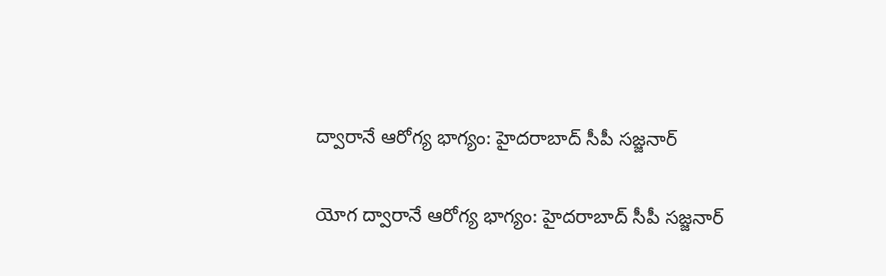ద్వారానే ఆరోగ్య భాగ్యం: హైదరాబాద్ సీపీ సజ్జనార్

యోగ ద్వారానే ఆరోగ్య భాగ్యం: హైదరాబాద్ సీపీ సజ్జనార్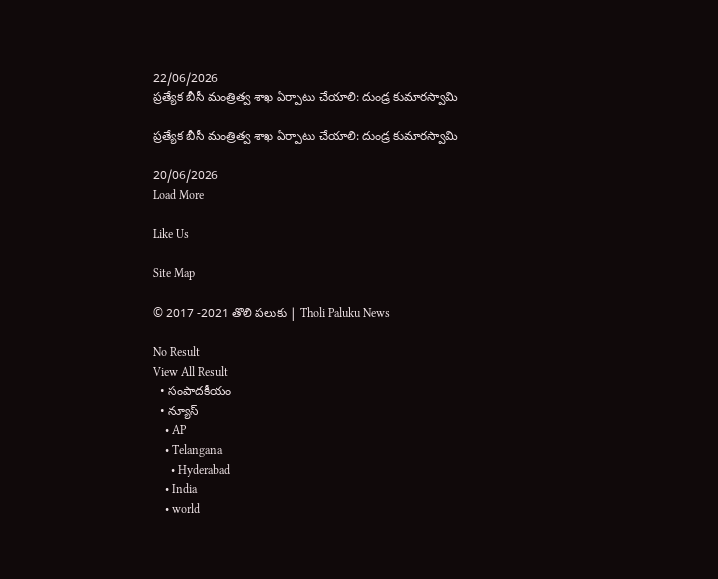22/06/2026
ప్రత్యేక బీసీ మంత్రిత్వ శాఖ ఏర్పాటు చేయాలి: దుండ్ర కుమారస్వామి

ప్రత్యేక బీసీ మంత్రిత్వ శాఖ ఏర్పాటు చేయాలి: దుండ్ర కుమారస్వామి

20/06/2026
Load More

Like Us

Site Map

© 2017 -2021 తొలి పలుకు | Tholi Paluku News

No Result
View All Result
  • సంపాదకీయం
  • న్యూస్
    • AP
    • Telangana
      • Hyderabad
    • India
    • world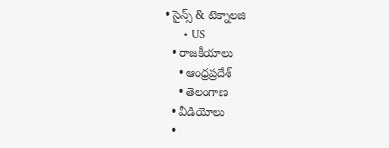• సైన్స్ & టెక్నాలజి
      • US
  • రాజకీయాలు
    • ఆంధ్రప్రదేశ్
    • తెలంగాణ
  • వీడియోలు
  •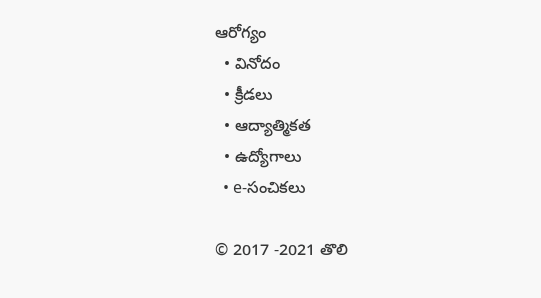ఆరోగ్యం
  • వినోదం
  • క్రీడలు
  • ఆద్యాత్మికత
  • ఉద్యోగాలు
  • e-సంచికలు

© 2017 -2021 తొలి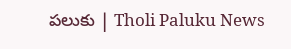పలుకు | Tholi Paluku News